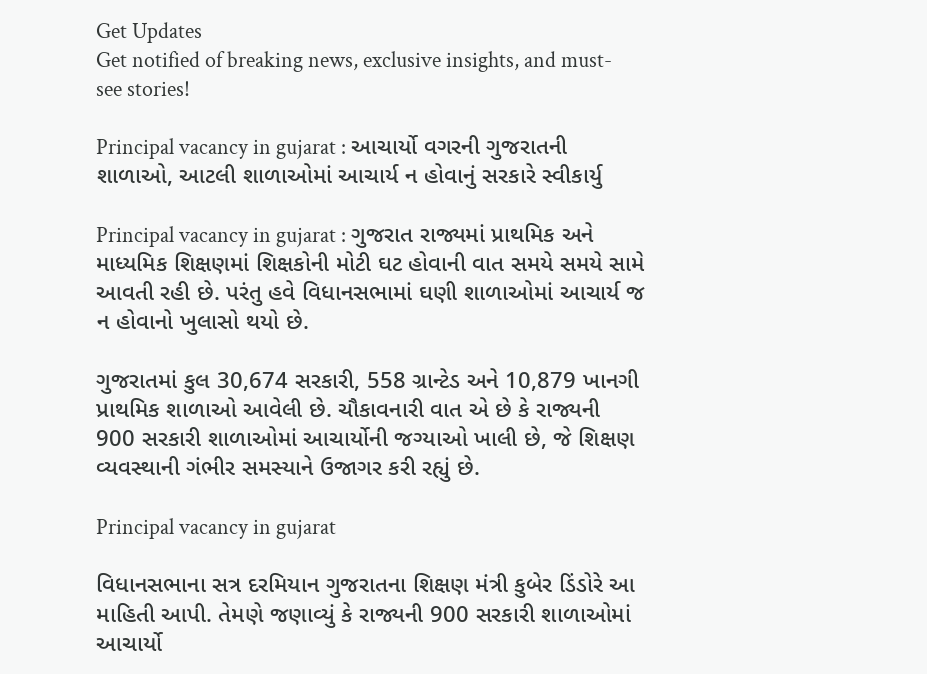Get Updates
Get notified of breaking news, exclusive insights, and must-see stories!

Principal vacancy in gujarat : આચાર્યો વગરની ગુજરાતની શાળાઓ, આટલી શાળાઓમાં આચાર્ય ન હોવાનું સરકારે સ્વીકાર્યુ

Principal vacancy in gujarat : ગુજરાત રાજ્યમાં પ્રાથમિક અને માધ્યમિક શિક્ષણમાં શિક્ષકોની મોટી ઘટ હોવાની વાત સમયે સમયે સામે આવતી રહી છે. પરંતુ હવે વિધાનસભામાં ઘણી શાળાઓમાં આચાર્ય જ ન હોવાનો ખુલાસો થયો છે.

ગુજરાતમાં કુલ 30,674 સરકારી, 558 ગ્રાન્ટેડ અને 10,879 ખાનગી પ્રાથમિક શાળાઓ આવેલી છે. ચૌકાવનારી વાત એ છે કે રાજ્યની 900 સરકારી શાળાઓમાં આચાર્યોની જગ્યાઓ ખાલી છે, જે શિક્ષણ વ્યવસ્થાની ગંભીર સમસ્યાને ઉજાગર કરી રહ્યું છે.

Principal vacancy in gujarat

વિધાનસભાના સત્ર દરમિયાન ગુજરાતના શિક્ષણ મંત્રી કુબેર ડિંડોરે આ માહિતી આપી. તેમણે જણાવ્યું કે રાજ્યની 900 સરકારી શાળાઓમાં આચાર્યો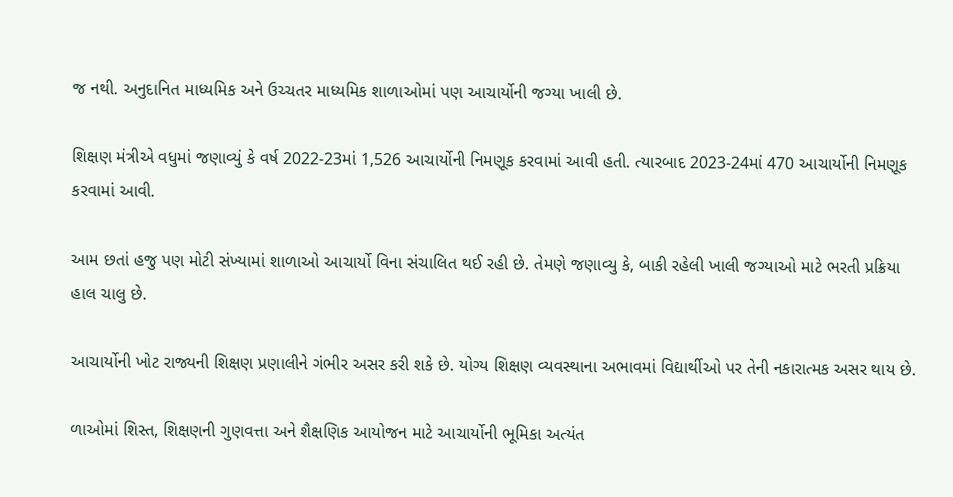જ નથી. અનુદાનિત માધ્યમિક અને ઉચ્ચતર માધ્યમિક શાળાઓમાં પણ આચાર્યોની જગ્યા ખાલી છે.

શિક્ષણ મંત્રીએ વધુમાં જણાવ્યું કે વર્ષ 2022-23માં 1,526 આચાર્યોની નિમણૂક કરવામાં આવી હતી. ત્યારબાદ 2023-24માં 470 આચાર્યોની નિમણૂક કરવામાં આવી.

આમ છતાં હજુ પણ મોટી સંખ્યામાં શાળાઓ આચાર્યો વિના સંચાલિત થઈ રહી છે. તેમણે જણાવ્યુ કે, બાકી રહેલી ખાલી જગ્યાઓ માટે ભરતી પ્રક્રિયા હાલ ચાલુ છે.

આચાર્યોની ખોટ રાજ્યની શિક્ષણ પ્રણાલીને ગંભીર અસર કરી શકે છે. યોગ્ય શિક્ષણ વ્યવસ્થાના અભાવમાં વિદ્યાર્થીઓ પર તેની નકારાત્મક અસર થાય છે.

ળાઓમાં શિસ્ત, શિક્ષણની ગુણવત્તા અને શૈક્ષણિક આયોજન માટે આચાર્યોની ભૂમિકા અત્યંત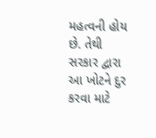મહત્વની હોય છે. તેથી સરકાર દ્વારા આ ખોટને દુર કરવા માટે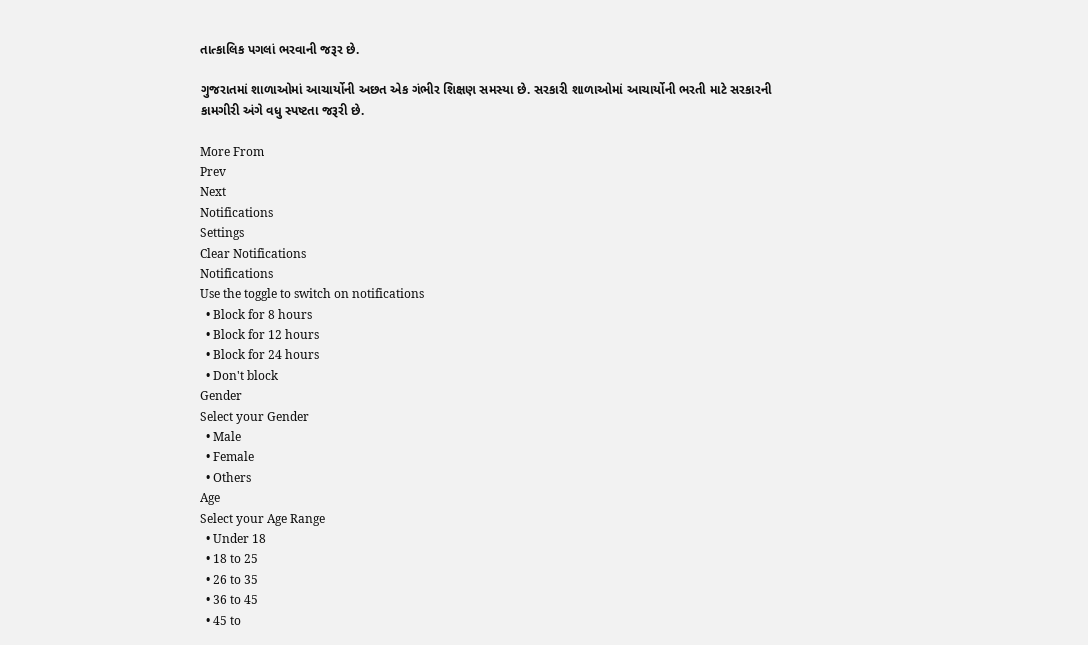તાત્કાલિક પગલાં ભરવાની જરૂર છે.

ગુજરાતમાં શાળાઓમાં આચાર્યોની અછત એક ગંભીર શિક્ષણ સમસ્યા છે. સરકારી શાળાઓમાં આચાર્યોની ભરતી માટે સરકારની કામગીરી અંગે વધુ સ્પષ્ટતા જરૂરી છે.

More From
Prev
Next
Notifications
Settings
Clear Notifications
Notifications
Use the toggle to switch on notifications
  • Block for 8 hours
  • Block for 12 hours
  • Block for 24 hours
  • Don't block
Gender
Select your Gender
  • Male
  • Female
  • Others
Age
Select your Age Range
  • Under 18
  • 18 to 25
  • 26 to 35
  • 36 to 45
  • 45 to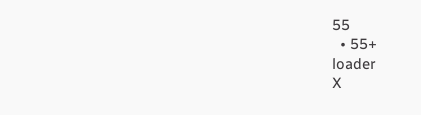55
  • 55+
loader
X